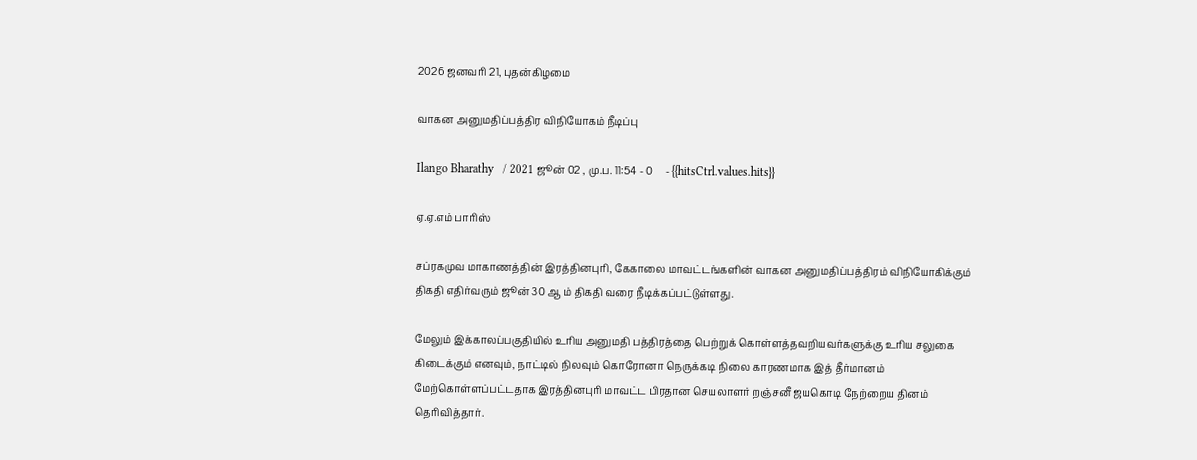2026 ஜனவரி 21, புதன்கிழமை

வாகன அனுமதிப்பத்திர விநியோகம் நீடிப்பு

Ilango Bharathy   / 2021 ஜூன் 02 , மு.ப. 11:54 - 0     - {{hitsCtrl.values.hits}}

ஏ.ஏ.எம் பாரிஸ்

சப்ரகமுவ மாகாணத்தின் இரத்தினபுரி, கேகாலை மாவட்டங்களின் வாகன அனுமதிப்பத்திரம் விநியோகிக்கும் திகதி எதிர்வரும் ஜூன் 30 ஆ ம் திகதி வரை நீடிக்கப்பட்டுள்ளது.

மேலும் இக்காலப்பகுதியில் உரிய அனுமதி பத்திரத்தை பெற்றுக் கொள்ளத்தவறியவர்களுக்கு உரிய சலுகை கிடைக்கும் எனவும், நாட்டில் நிலவும் கொரோனா நெருக்கடி நிலை காரணமாக இத் தீர்மானம் மேற்கொள்ளப்பட்டதாக இரத்தினபுரி மாவட்ட பிரதான செயலாளர் றஞ்சனீ ஜயகொடி நேற்றைய தினம் தெரிவித்தார்.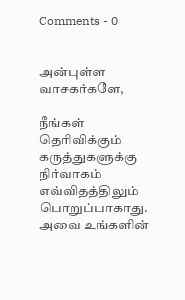Comments - 0


அன்புள்ள வாசகர்களே,

நீங்கள் தெரிவிக்கும் கருத்துகளுக்கு நிர்வாகம் எவ்விதத்திலும் பொறுப்பாகாது. அவை உங்களின்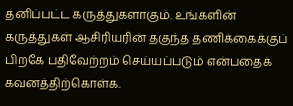தனிப்பட்ட கருத்துகளாகும். உங்களின் கருத்துகள் ஆசிரியரின் தகுந்த தணிக்கைக்குப் பிறகே பதிவேற்றம் செய்யப்படும் என்பதைக் கவனத்திற்கொள்க.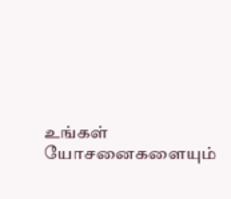உங்கள் யோசனைகளையும்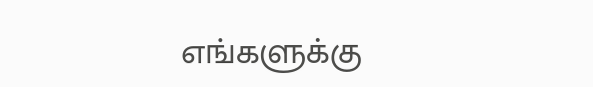எங்களுக்கு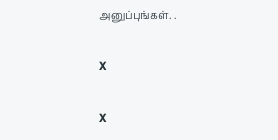அனுப்புங்கள். .

X

X